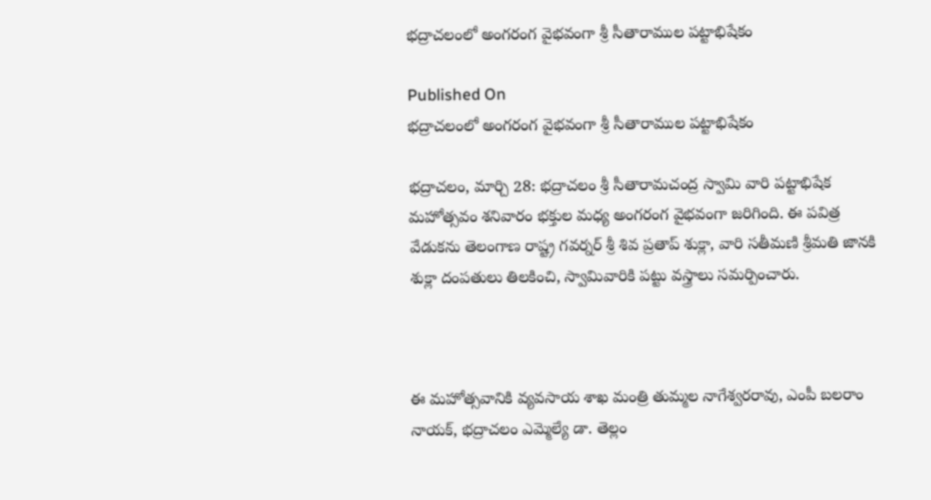భద్రాచలంలో అంగరంగ వైభవంగా శ్రీ సీతారాముల పట్టాభిషేకం

Published On
భద్రాచలంలో అంగరంగ వైభవంగా శ్రీ సీతారాముల పట్టాభిషేకం

భద్రాచలం, మార్చి 28: భద్రాచలం శ్రీ సీతారామచంద్ర స్వామి వారి పట్టాభిషేక మహోత్సవం శనివారం భక్తుల మధ్య అంగరంగ వైభవంగా జరిగింది. ఈ పవిత్ర వేడుకను తెలంగాణ రాష్ట్ర గవర్నర్ శ్రీ శివ ప్రతాప్ శుక్లా, వారి సతీమణి శ్రీమతి జానకి శుక్లా దంపతులు తిలకించి, స్వామివారికి పట్టు వస్త్రాలు సమర్పించారు.



ఈ మహోత్సవానికి వ్యవసాయ శాఖ మంత్రి తుమ్మల నాగేశ్వరరావు, ఎంపీ బలరాం నాయక్, భద్రాచలం ఎమ్మెల్యే డా. తెల్లం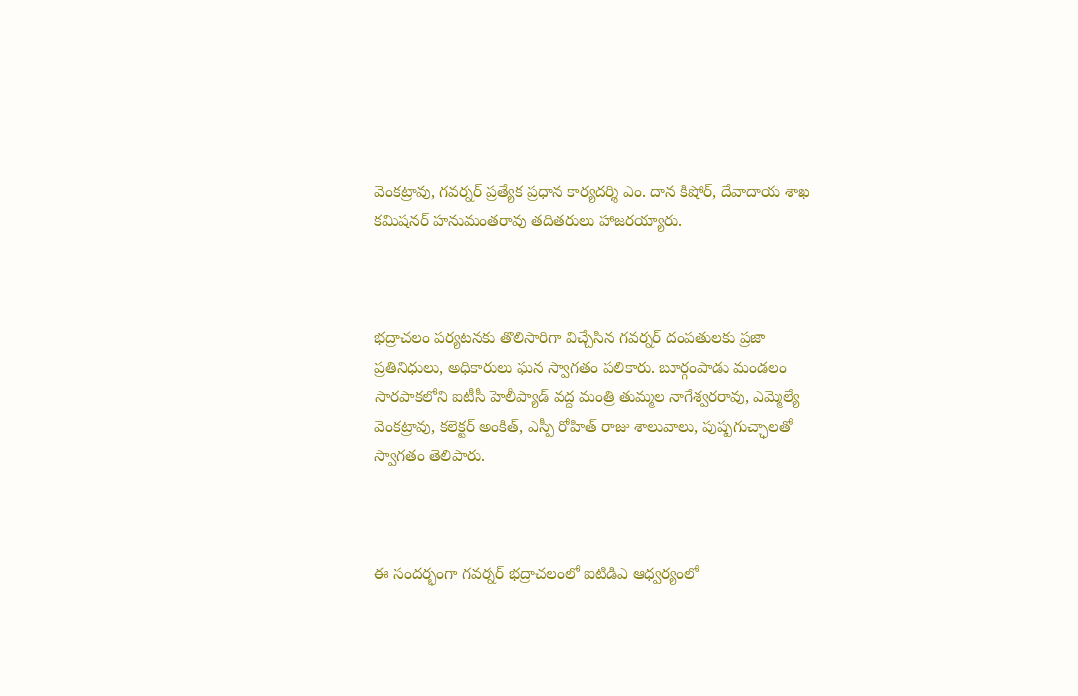వెంకట్రావు, గవర్నర్ ప్రత్యేక ప్రధాన కార్యదర్శి ఎం. దాన కిషోర్, దేవాదాయ శాఖ కమిషనర్ హనుమంతరావు తదితరులు హాజరయ్యారు.



భద్రాచలం పర్యటనకు తొలిసారిగా విచ్చేసిన గవర్నర్ దంపతులకు ప్రజా ప్రతినిధులు, అధికారులు ఘన స్వాగతం పలికారు. బూర్గంపాడు మండలం సారపాకలోని ఐటీసీ హెలీప్యాడ్ వద్ద మంత్రి తుమ్మల నాగేశ్వరరావు, ఎమ్మెల్యే వెంకట్రావు, కలెక్టర్ అంకిత్, ఎస్పీ రోహిత్ రాజు శాలువాలు, పుష్పగుచ్ఛాలతో స్వాగతం తెలిపారు.



ఈ సందర్భంగా గవర్నర్ భద్రాచలంలో ఐటిడిఎ ఆధ్వర్యంలో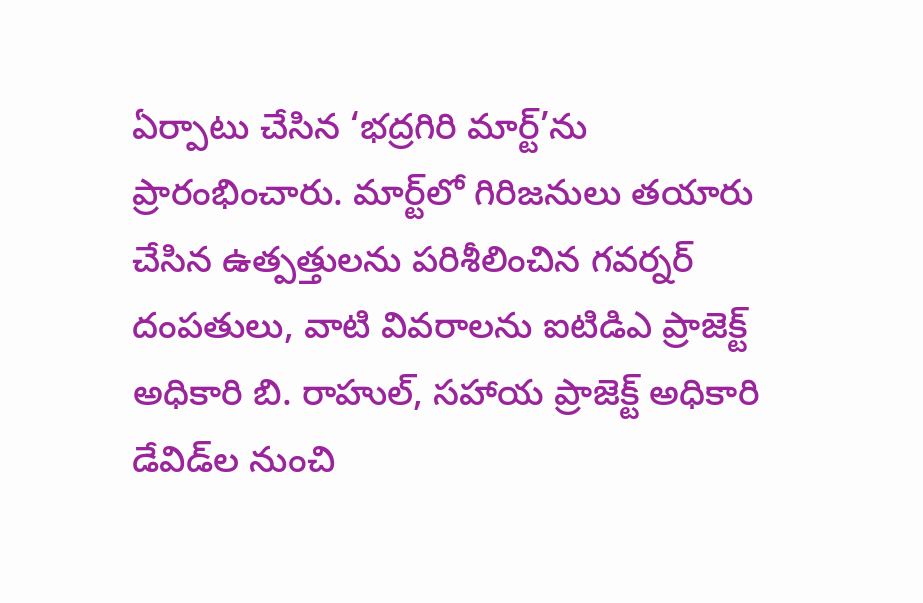ఏర్పాటు చేసిన ‘భద్రగిరి మార్ట్’ను ప్రారంభించారు. మార్ట్‌లో గిరిజనులు తయారు చేసిన ఉత్పత్తులను పరిశీలించిన గవర్నర్ దంపతులు, వాటి వివరాలను ఐటిడిఎ ప్రాజెక్ట్ అధికారి బి. రాహుల్, సహాయ ప్రాజెక్ట్ అధికారి డేవిడ్‌ల నుంచి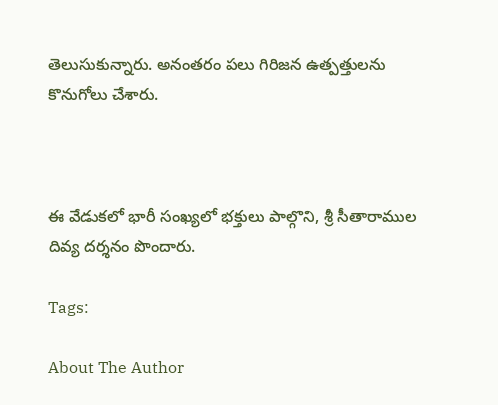తెలుసుకున్నారు. అనంతరం పలు గిరిజన ఉత్పత్తులను కొనుగోలు చేశారు.



ఈ వేడుకలో భారీ సంఖ్యలో భక్తులు పాల్గొని, శ్రీ సీతారాముల దివ్య దర్శనం పొందారు.

Tags:

About The Author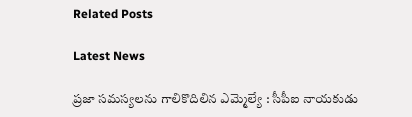Related Posts

Latest News

ప్రజా సమస్యలను గాలికొదిలిన ఎమ్మెల్యే : సీపీఐ నాయకుడు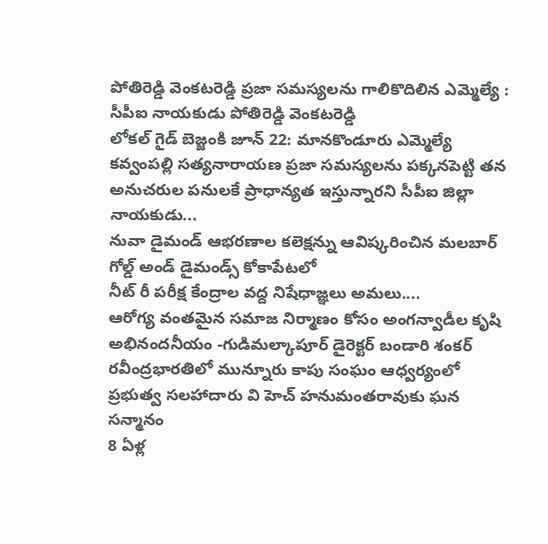పోతిరెడ్డి వెంకటరెడ్డి ప్రజా సమస్యలను గాలికొదిలిన ఎమ్మెల్యే : సీపీఐ నాయకుడు పోతిరెడ్డి వెంకటరెడ్డి
లోకల్ గైడ్ బెజ్జంకి జూన్ 22: మానకొండూరు ఎమ్మెల్యే కవ్వంపల్లి సత్యనారాయణ ప్రజా సమస్యలను పక్కనపెట్టి తన అనుచరుల పనులకే ప్రాధాన్యత ఇస్తున్నారని సీపీఐ జిల్లా నాయకుడు...
నువా డైమండ్ ఆభరణాల కలెక్షన్ను ఆవిష్కరించిన మలబార్ గోల్డ్ అండ్ డైమండ్స్ కోకాపేటలో
నీట్ రీ పరీక్ష కేంద్రాల వద్ద నిషేధాజ్ఞలు అమలు....
ఆరోగ్య వంతమైన సమాజ నిర్మాణం కోసం అంగన్వాడీల కృషి అభినందనీయం -గుడిమల్కాపూర్ డైరెక్టర్ బండారి శంకర్
రవీంద్రభారతిలో మున్నూరు కాపు సంఘం ఆధ్వర్యంలో ప్రభుత్వ సలహాదారు వి హెచ్ హనుమంతరావుకు ఘన సన్మానం
8 ఏళ్ల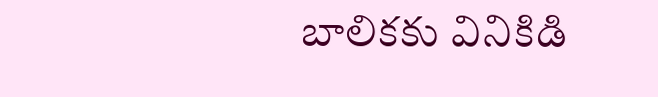బాలికకు వినికిడి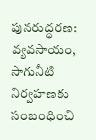పునరుద్ధరణ:
వ్యవసాయం, సాగునీటి నిర్వహణకు సంబంధించి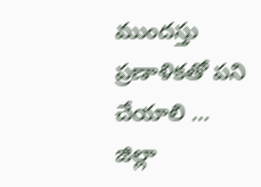ముందస్తు ప్రణాళికతో పని చేయాలి ... జిల్లా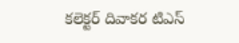కలెక్టర్ దివాకర టిఎస్